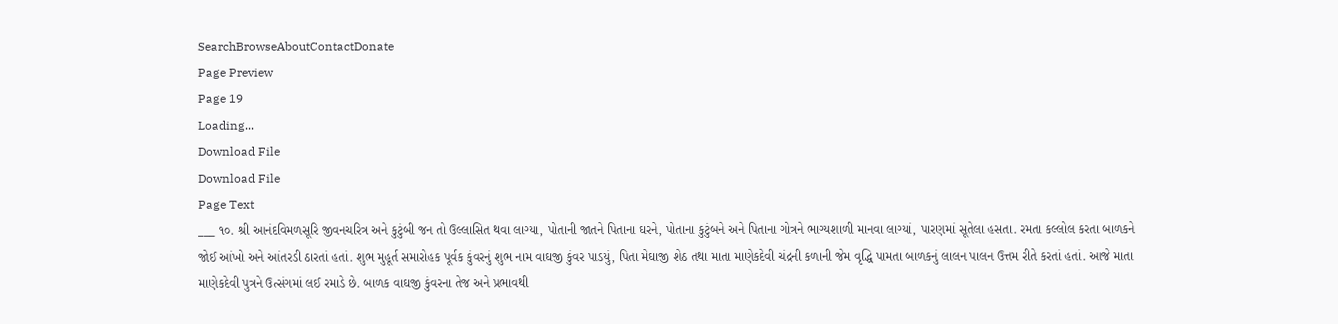SearchBrowseAboutContactDonate
Page Preview
Page 19
Loading...
Download File
Download File
Page Text
___ ૧૦. શ્રી આનંદવિમળસૂરિ જીવનચરિત્ર અને કુટુંબી જન તો ઉલ્લાસિત થવા લાગ્યા, પોતાની જાતને પિતાના ઘરને, પોતાના કુટુંબને અને પિતાના ગોત્રને ભાગ્યશાળી માનવા લાગ્યાં, પારણમાં સૂતેલા હસતા. રમતા કલ્લોલ કરતા બાળકને જોઈ આંખો અને આંતરડી ઠારતાં હતાં. શુભ મુહૂર્ત સમારોહક પૂર્વક કુંવરનું શુભ નામ વાઘજી કુંવર પાડયું, પિતા મેઘાજી શેઠ તથા માતા માણેકદેવી ચંદ્રની કળાની જેમ વૃદ્ધિ પામતા બાળકનું લાલન પાલન ઉત્તમ રીતે કરતાં હતાં. આજે માતા માણેકદેવી પુત્રને ઉત્સંગમાં લઈ રમાડે છે. બાળક વાઘજી કુંવરના તેજ અને પ્રભાવથી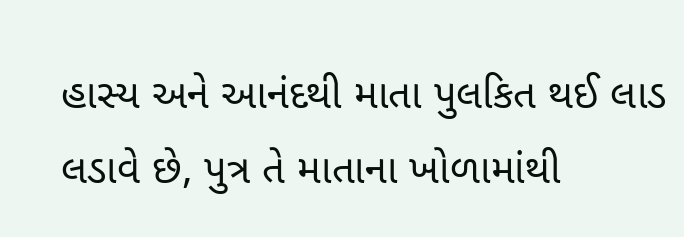હાસ્ય અને આનંદથી માતા પુલકિત થઈ લાડ લડાવે છે, પુત્ર તે માતાના ખોળામાંથી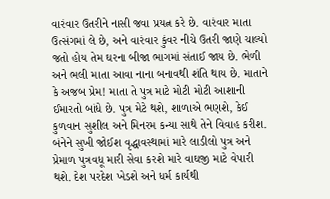વારંવાર ઉતરીને નાસી જવા પ્રયત્ન કરે છે. વારંવાર માતા ઉત્સંગમાં લે છે, અને વારંવાર કુંવર નીચે ઉતરી જાણે ચાલ્યો જતો હોય તેમ ઘરના બીજા ભાગમાં સંતાઈ જાય છે. ભેળી અને ભલી માતા આવા નાના બનાવથી શંતિ થાય છે. માતાને કે અજબ પ્રેમ! માતા તે પુત્ર માટે મોટી મોટી આશાની ઈમારતો બાંધે છે. પુત્ર મેટે થશે, શાળાએ ભણશે, કેઈ કુળવાન સુશીલ અને મિનરમ કન્યા સાથે તેને વિવાહ કરીશ. બંનેને સુખી જોઈશ વૃદ્ધાવસ્થામાં મારે લાડીલો પુત્ર અને પ્રેમાળ પુત્રવધૂ મારી સેવા કરશે મારે વાઘજી માટે વેપારી થશે. દેશ પરદેશ ખેડશે અને ધર્મ કાર્યથી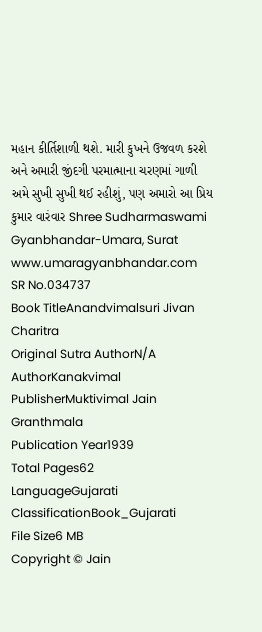મહાન કીર્તિશાળી થશે. મારી કુખને ઉજવળ કરશે અને અમારી જીંદગી પરમાત્માના ચરણમાં ગાળી અમે સુખી સુખી થઈ રહીશું, પણ અમારો આ પ્રિય કુમાર વારંવાર Shree Sudharmaswami Gyanbhandar-Umara, Surat www.umaragyanbhandar.com
SR No.034737
Book TitleAnandvimalsuri Jivan Charitra
Original Sutra AuthorN/A
AuthorKanakvimal
PublisherMuktivimal Jain Granthmala
Publication Year1939
Total Pages62
LanguageGujarati
ClassificationBook_Gujarati
File Size6 MB
Copyright © Jain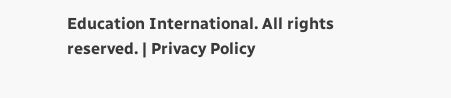Education International. All rights reserved. | Privacy Policy